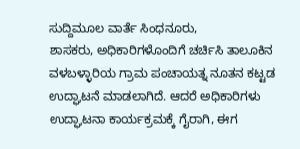ಸುದ್ದಿಮೂಲ ವಾರ್ತೆ ಸಿಂಧನೂರು,
ಶಾಸಕರು, ಅಧಿಕಾರಿಗಳೊಂದಿಗೆ ಚರ್ಚಿಸಿ ತಾಲೂಕಿನ ವಳಬಳ್ಳಾರಿಯ ಗ್ರಾಮ ಪಂಚಾಯತ್ನ ನೂತನ ಕಟ್ಟಡ ಉದ್ಘಾಟನೆ ಮಾಡಲಾಗಿದೆ. ಆದರೆ ಅಧಿಕಾರಿಗಳು ಉದ್ಘಾಟನಾ ಕಾರ್ಯಕ್ರಮಕ್ಕೆ ಗೈರಾಗಿ, ಈಗ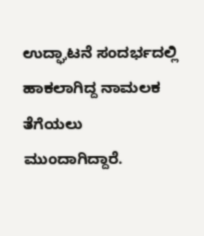ಉದ್ಘಾಟನೆ ಸಂದರ್ಭದಲ್ಲಿ ಹಾಕಲಾಗಿದ್ದ ನಾಮಲಕ ತೆಗೆಯಲು ಮುಂದಾಗಿದ್ದಾರೆ.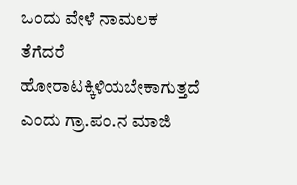ಒಂದು ವೇಳೆ ನಾಮಲಕ ತೆಗೆದರೆ ಹೋರಾಟಕ್ಕಿಳಿಯಬೇಕಾಗುತ್ತದೆ ಎಂದು ಗ್ರಾ.ಪಂ.ನ ಮಾಜಿ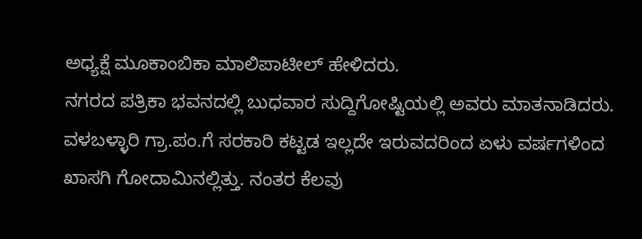ಅಧ್ಯಕ್ಷೆ ಮೂಕಾಂಬಿಕಾ ಮಾಲಿಪಾಟೀಲ್ ಹೇಳಿದರು.
ನಗರದ ಪತ್ರಿಕಾ ಭವನದಲ್ಲಿ ಬುಧವಾರ ಸುದ್ದಿಗೋಷ್ಟಿಯಲ್ಲಿ ಅವರು ಮಾತನಾಡಿದರು. ವಳಬಳ್ಳಾರಿ ಗ್ರಾ.ಪಂ.ಗೆ ಸರಕಾರಿ ಕಟ್ಟಡ ಇಲ್ಲದೇ ಇರುವದರಿಂದ ಏಳು ವರ್ಷಗಳಿಂದ ಖಾಸಗಿ ಗೋದಾಮಿನಲ್ಲಿತ್ತು. ನಂತರ ಕೆಲವು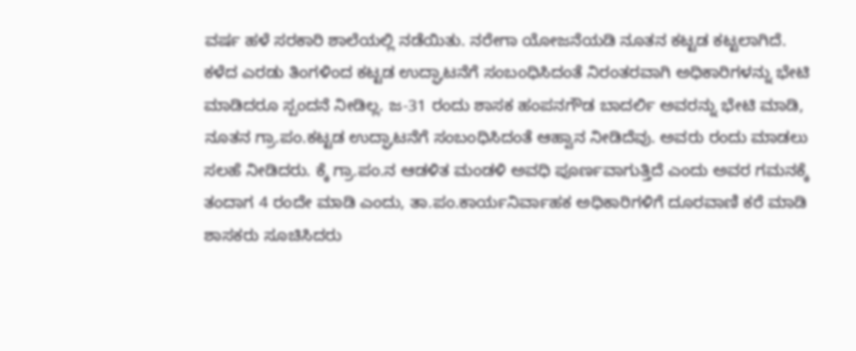ವರ್ಷ ಹಳೆ ಸರಕಾರಿ ಶಾಲೆಯಲ್ಲಿ ನಡೆಯಿತು. ನರೇಗಾ ಯೋಜನೆಯಡಿ ನೂತನ ಕಟ್ಟಡ ಕಟ್ಟಲಾಗಿದೆ. ಕಳೆದ ಎರಡು ತಿಂಗಳಿಂದ ಕಟ್ಟಡ ಉದ್ಘಾಟನೆಗೆ ಸಂಬಂಧಿಸಿದಂತೆ ನಿರಂತರವಾಗಿ ಅಧಿಕಾರಿಗಳನ್ನು ಭೇಟಿ ಮಾಡಿದರೂ ಸ್ಪಂದನೆ ನೀಡಿಲ್ಲ. ಜ-31 ರಂದು ಶಾಸಕ ಹಂಪನಗೌಡ ಬಾದರ್ಲಿ ಅವರನ್ನು ಭೇಟಿ ಮಾಡಿ, ನೂತನ ಗ್ರಾ.ಪಂ.ಕಟ್ಟಡ ಉದ್ಘಾಟನೆಗೆ ಸಂಬಂಧಿಸಿದಂತೆ ಆಹ್ವಾನ ನೀಡಿದೆವು. ಅವರು ರಂದು ಮಾಡಲು ಸಲಹೆ ನೀಡಿದರು. ಕ್ಕೆ ಗ್ರಾ.ಪಂ.ನ ಆಡಳಿತ ಮಂಡಳಿ ಅವಧಿ ಪೂರ್ಣವಾಗುತ್ತಿದೆ ಎಂದು ಅವರ ಗಮನಕ್ಕೆ ತಂದಾಗ 4 ರಂದೇ ಮಾಡಿ ಎಂದು, ತಾ.ಪಂ.ಕಾರ್ಯನಿರ್ವಾಹಕ ಅಧಿಕಾರಿಗಳಿಗೆ ದೂರವಾಣಿ ಕರೆ ಮಾಡಿ ಶಾಸಕರು ಸೂಚಿಸಿದರು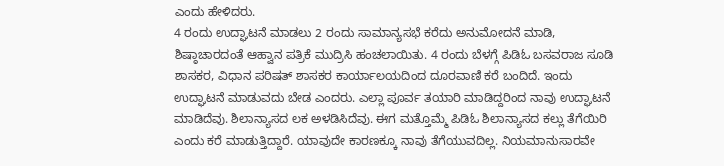ಎಂದು ಹೇಳಿದರು.
4 ರಂದು ಉದ್ಘಾಟನೆ ಮಾಡಲು 2 ರಂದು ಸಾಮಾನ್ಯಸಭೆ ಕರೆದು ಅನುಮೋದನೆ ಮಾಡಿ, ಶಿಷ್ಠಾಚಾರದಂತೆ ಆಹ್ವಾನ ಪತ್ರಿಕೆ ಮುದ್ರಿಸಿ ಹಂಚಲಾಯಿತು. 4 ರಂದು ಬೆಳಗ್ಗೆ ಪಿಡಿಓ ಬಸವರಾಜ ಸೂಡಿ ಶಾಸಕರ, ವಿಧಾನ ಪರಿಷತ್ ಶಾಸಕರ ಕಾರ್ಯಾಲಯದಿಂದ ದೂರವಾಣಿ ಕರೆ ಬಂದಿದೆ. ಇಂದು ಉದ್ಘಾಟನೆ ಮಾಡುವದು ಬೇಡ ಎಂದರು. ಎಲ್ಲಾ ಪೂರ್ವ ತಯಾರಿ ಮಾಡಿದ್ದರಿಂದ ನಾವು ಉದ್ಘಾಟನೆ ಮಾಡಿದೆವು. ಶಿಲಾನ್ಯಾಸದ ಲಕ ಅಳಡಿಸಿದೆವು. ಈಗ ಮತ್ತೊಮ್ಮೆ ಪಿಡಿಓ ಶಿಲಾನ್ಯಾಸದ ಕಲ್ಲು ತೆಗೆಯಿರಿ ಎಂದು ಕರೆ ಮಾಡುತ್ತಿದ್ದಾರೆ. ಯಾವುದೇ ಕಾರಣಕ್ಕೂ ನಾವು ತೆಗೆಯುವದಿಲ್ಲ. ನಿಯಮಾನುಸಾರವೇ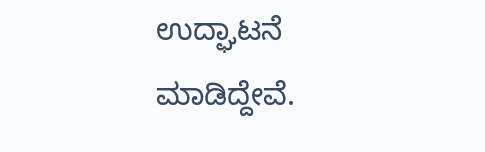ಉದ್ಘಾಟನೆ ಮಾಡಿದ್ದೇವೆ.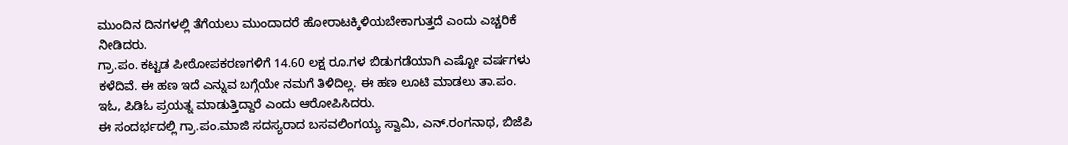ಮುಂದಿನ ದಿನಗಳಲ್ಲಿ ತೆಗೆಯಲು ಮುಂದಾದರೆ ಹೋರಾಟಕ್ಕಿಳಿಯಬೇಕಾಗುತ್ತದೆ ಎಂದು ಎಚ್ಚರಿಕೆ ನೀಡಿದರು.
ಗ್ರಾ.ಪಂ. ಕಟ್ಟಡ ಪೀಠೋಪಕರಣಗಳಿಗೆ 14.60 ಲಕ್ಷ ರೂ.ಗಳ ಬಿಡುಗಡೆಯಾಗಿ ಎಷ್ಟೋ ವರ್ಷಗಳು ಕಳೆದಿವೆ. ಈ ಹಣ ಇದೆ ಎನ್ನುವ ಬಗ್ಗೆಯೇ ನಮಗೆ ತಿಳಿದಿಲ್ಲ. ಈ ಹಣ ಲೂಟಿ ಮಾಡಲು ತಾ.ಪಂ. ಇಓ, ಪಿಡಿಓ ಪ್ರಯತ್ನ ಮಾಡುತ್ತಿದ್ದಾರೆ ಎಂದು ಆರೋಪಿಸಿದರು.
ಈ ಸಂದರ್ಭದಲ್ಲಿ ಗ್ರಾ.ಪಂ.ಮಾಜಿ ಸದಸ್ಯರಾದ ಬಸವಲಿಂಗಯ್ಯ ಸ್ವಾಮಿ, ಎನ್.ರಂಗನಾಥ, ಬಿಜೆಪಿ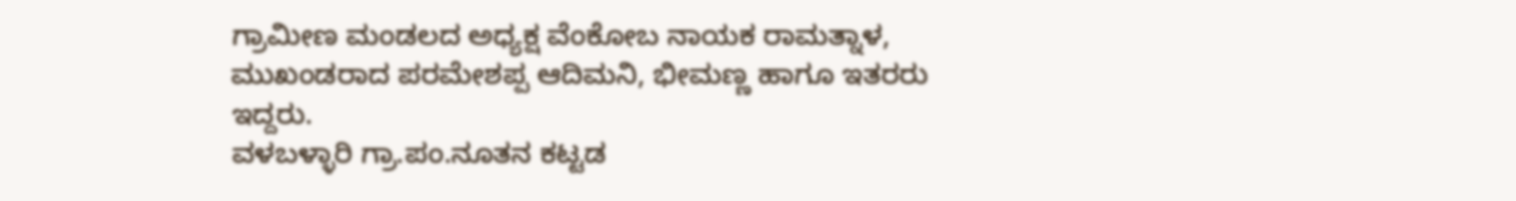ಗ್ರಾಮೀಣ ಮಂಡಲದ ಅಧ್ಯಕ್ಷ ವೆಂಕೋಬ ನಾಯಕ ರಾಮತ್ನಾಳ, ಮುಖಂಡರಾದ ಪರಮೇಶಪ್ಪ ಆದಿಮನಿ, ಭೀಮಣ್ಣ ಹಾಗೂ ಇತರರು ಇದ್ದರು.
ವಳಬಳ್ಳಾರಿ ಗ್ರಾ.ಪಂ.ನೂತನ ಕಟ್ಟಡ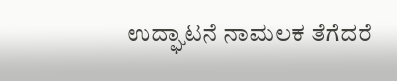ಉದ್ಘಾಟನೆ ನಾಮಲಕ ತೆಗೆದರೆ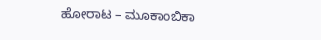ಹೋರಾಟ – ಮೂಕಾಂಬಿಕಾ